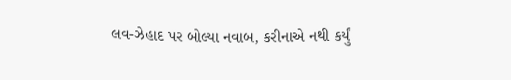લવ-ઝેહાદ પર બોલ્યા નવાબ, કરીનાએ નથી કર્યું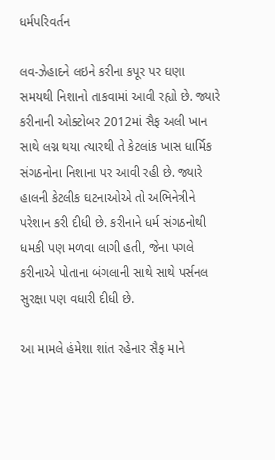ધર્મપરિવર્તન

લવ-ઝેહાદને લઇને કરીના કપૂર પર ઘણા સમયથી નિશાનો તાકવામાં આવી રહ્યો છે. જ્યારે કરીનાની ઓક્ટોબર 2012માં સૈફ અલી ખાન સાથે લગ્ન થયા ત્યારથી તે કેટલાંક ખાસ ધાર્મિક સંગઠનોના નિશાના પર આવી રહી છે. જ્યારે હાલની કેટલીક ઘટનાઓએ તો અભિનેત્રીને પરેશાન કરી દીધી છે. કરીનાને ધર્મ સંગઠનોથી ધમકી પણ મળવા લાગી હતી, જેના પગલે કરીનાએ પોતાના બંગલાની સાથે સાથે પર્સનલ સુરક્ષા પણ વધારી દીધી છે.

આ મામલે હંમેશા શાંત રહેનાર સૈફ માને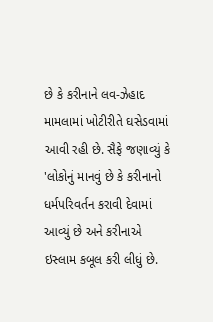છે કે કરીનાને લવ-ઝેહાદ મામલામાં ખોટીરીતે ઘસેડવામાં આવી રહી છે. સૈફે જણાવ્યું કે 'લોકોનું માનવું છે કે કરીનાનો ધર્મપરિવર્તન કરાવી દેવામાં આવ્યું છે અને કરીનાએ ઇસ્લામ કબૂલ કરી લીધું છે.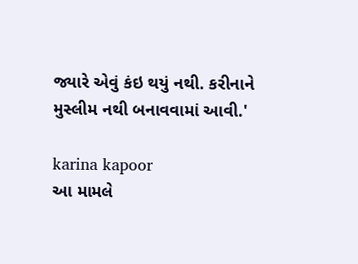જ્યારે એવું કંઇ થયું નથી. કરીનાને મુસ્લીમ નથી બનાવવામાં આવી.'

karina kapoor
આ મામલે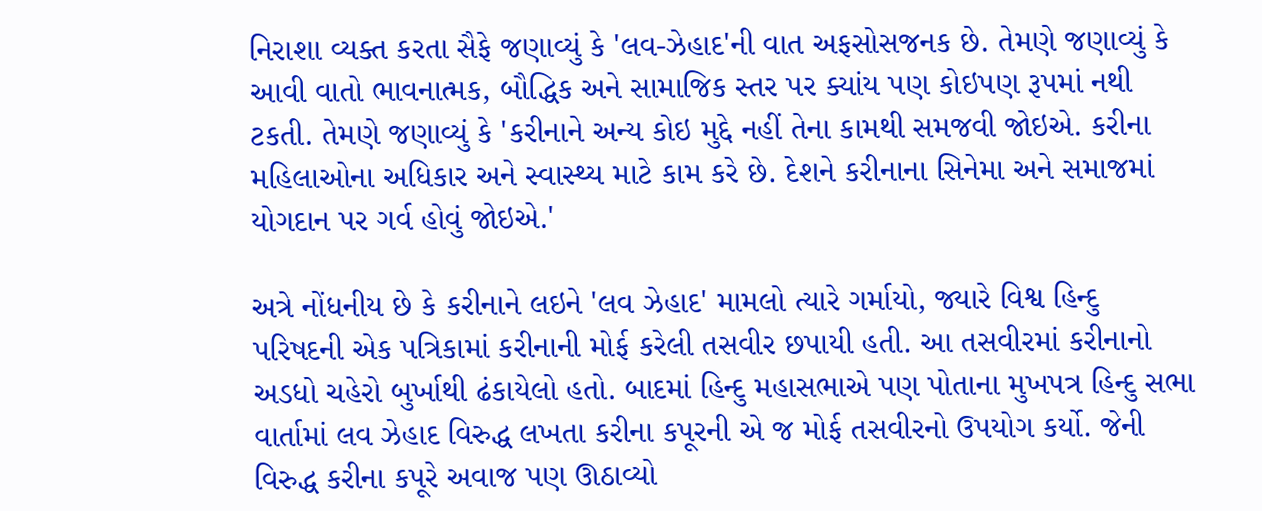નિરાશા વ્યક્ત કરતા સૈફે જણાવ્યું કે 'લવ-ઝેહાદ'ની વાત અફસોસજનક છે. તેમણે જણાવ્યું કે આવી વાતો ભાવનાત્મક, બૌદ્ધિક અને સામાજિક સ્તર પર ક્યાંય પણ કોઇપણ રૂપમાં નથી ટકતી. તેમણે જણાવ્યું કે 'કરીનાને અન્ય કોઇ મુદ્દે નહીં તેના કામથી સમજવી જોઇએ. કરીના મહિલાઓના અધિકાર અને સ્વાસ્થ્ય માટે કામ કરે છે. દેશને કરીનાના સિનેમા અને સમાજમાં યોગદાન પર ગર્વ હોવું જોઇએ.'

અત્રે નોંધનીય છે કે કરીનાને લઇને 'લવ ઝેહાદ' મામલો ત્યારે ગર્માયો, જ્યારે વિશ્વ હિન્દુ પરિષદની એક પત્રિકામાં કરીનાની મોર્ફ કરેલી તસવીર છપાયી હતી. આ તસવીરમાં કરીનાનો અડધો ચહેરો બુર્ખાથી ઢંકાયેલો હતો. બાદમાં હિન્દુ મહાસભાએ પણ પોતાના મુખપત્ર હિન્દુ સભા વાર્તામાં લવ ઝેહાદ વિરુદ્ધ લખતા કરીના કપૂરની એ જ મોર્ફ તસવીરનો ઉપયોગ કર્યો. જેની વિરુદ્ધ કરીના કપૂરે અવાજ પણ ઊઠાવ્યો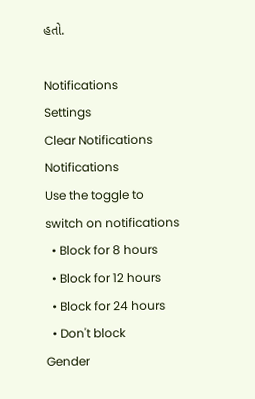હતો.

Notifications
Settings
Clear Notifications
Notifications
Use the toggle to switch on notifications
  • Block for 8 hours
  • Block for 12 hours
  • Block for 24 hours
  • Don't block
Gender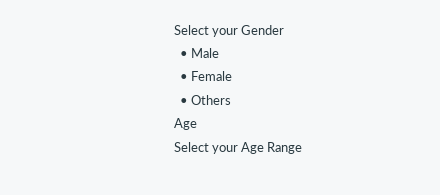Select your Gender
  • Male
  • Female
  • Others
Age
Select your Age Range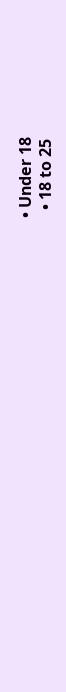• Under 18
  • 18 to 25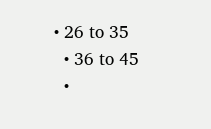• 26 to 35
  • 36 to 45
  •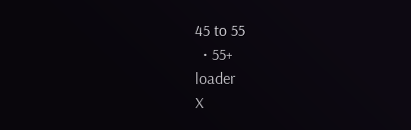45 to 55
  • 55+
loader
X